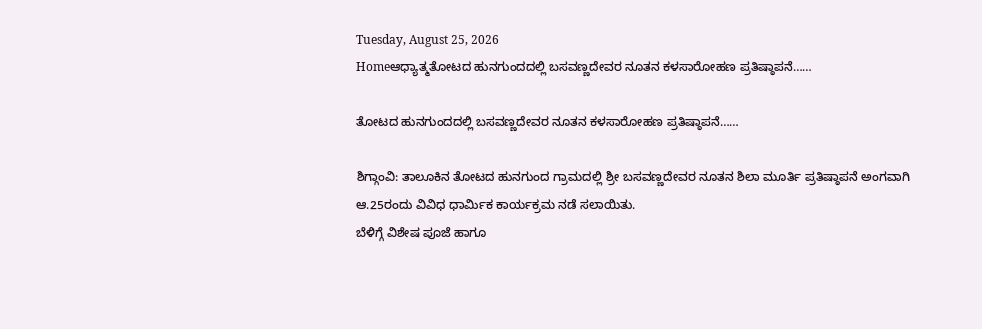Tuesday, August 25, 2026
Homeಆಧ್ಯಾತ್ಮತೋಟದ ಹುನಗುಂದದಲ್ಲಿ ಬಸವಣ್ಣದೇವರ ನೂತನ ಕಳಸಾರೋಹಣ ಪ್ರತಿಷ್ಠಾಪನೆ……

ತೋಟದ ಹುನಗುಂದದಲ್ಲಿ ಬಸವಣ್ಣದೇವರ ನೂತನ ಕಳಸಾರೋಹಣ ಪ್ರತಿಷ್ಠಾಪನೆ……

ಶಿಗ್ಗಾಂವಿ: ತಾಲೂಕಿನ ತೋಟದ ಹುನಗುಂದ ಗ್ರಾಮದಲ್ಲಿ ಶ್ರೀ ಬಸವಣ್ಣದೇವರ ನೂತನ ಶಿಲಾ ಮೂರ್ತಿ ಪ್ರತಿಷ್ಠಾಪನೆ ಅಂಗವಾಗಿ ಆ.25ರಂದು ವಿವಿಧ ಧಾರ್ಮಿಕ ಕಾರ್ಯಕ್ರಮ ನಡೆ ಸಲಾಯಿತು.
ಬೆಳಿಗ್ಗೆ ವಿಶೇಷ ಪೂಜೆ ಹಾಗೂ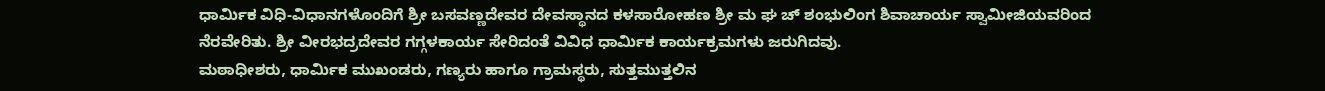ಧಾರ್ಮಿಕ ವಿಧಿ-ವಿಧಾನಗಳೊಂದಿಗೆ ಶ್ರೀ ಬಸವಣ್ಣದೇವರ ದೇವಸ್ಥಾನದ ಕಳಸಾರೋಹಣ ಶ್ರೀ ಮ ಘ ಚ್ ಶಂಭುಲಿಂಗ ಶಿವಾಚಾರ್ಯ ಸ್ವಾಮೀಜಿಯವರಿಂದ ನೆರವೇರಿತು. ಶ್ರೀ ವೀರಭದ್ರದೇವರ ಗಗ್ಗಳಕಾರ್ಯ ಸೇರಿದಂತೆ ವಿವಿಧ ಧಾರ್ಮಿಕ ಕಾರ್ಯಕ್ರಮಗಳು ಜರುಗಿದವು.
ಮಠಾಧೀಶರು, ಧಾರ್ಮಿಕ ಮುಖಂಡರು, ಗಣ್ಯರು ಹಾಗೂ ಗ್ರಾಮಸ್ಥರು, ಸುತ್ತಮುತ್ತಲಿನ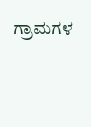ಗ್ರಾಮಗಳ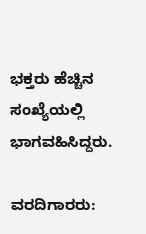ಭಕ್ತರು ಹೆಚ್ಚಿನ ಸಂಖ್ಯೆಯಲ್ಲಿ ಭಾಗವಹಿಸಿದ್ದರು.

ವರದಿಗಾರರು: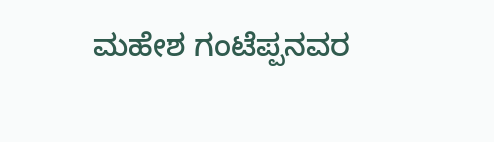ಮಹೇಶ ಗಂಟೆಪ್ಪನವರ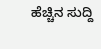ಹೆಚ್ಚಿನ ಸುದ್ದಿ